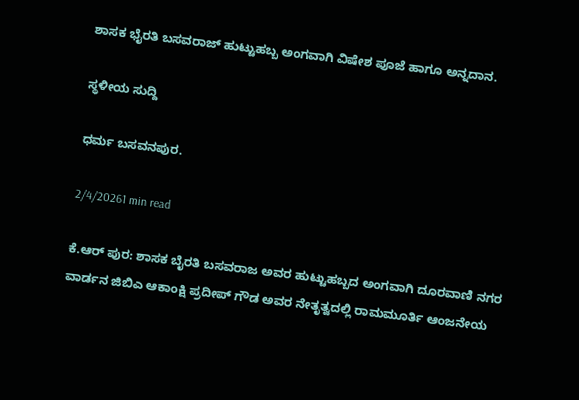ಶಾಸಕ ಭೈರತಿ ಬಸವರಾಜ್ ಹುಟ್ಟುಹಬ್ಬ‌ ಅಂಗವಾಗಿ ವಿಷೇಶ ಪೂಜೆ ಹಾಗೂ ಅನ್ನದಾನ.

ಸ್ಥಳೀಯ ಸುದ್ದಿ

ಧರ್ಮ ಬಸವನಪುರ.

2/4/20261 min read

ಕೆ.ಆರ್ ಪುರ: ಶಾಸಕ ಬೈರತಿ ಬಸವರಾಜ ಅವರ ಹುಟ್ಟುಹಬ್ಬದ ಅಂಗವಾಗಿ ದೂರವಾಣಿ ನಗರ ವಾರ್ಡನ ಜಿಬಿಎ ಆಕಾಂಕ್ಷಿ ಪ್ರದೀಪ್ ಗೌಡ ಅವರ ನೇತೃತ್ವದಲ್ಲಿ ರಾಮಮೂರ್ತಿ ಆಂಜನೇಯ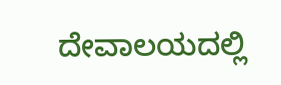ದೇವಾಲಯದಲ್ಲಿ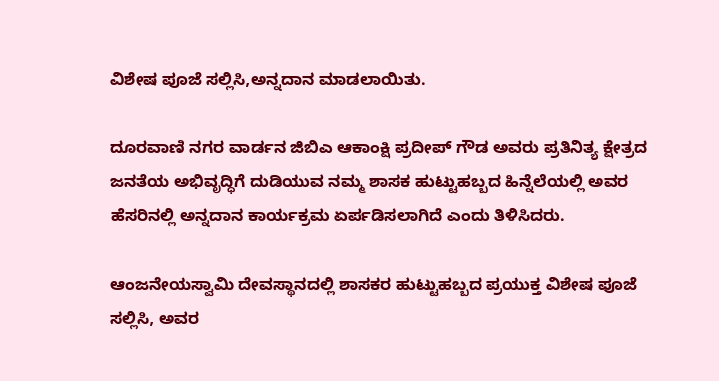ವಿಶೇಷ ಪೂಜೆ ಸಲ್ಲಿಸಿ,ಅನ್ನದಾನ ಮಾಡಲಾಯಿತು.

ದೂರವಾಣಿ ನಗರ ವಾರ್ಡನ ಜಿಬಿಎ ಆಕಾಂಕ್ಷಿ ಪ್ರದೀಪ್ ಗೌಡ ಅವರು ಪ್ರತಿನಿತ್ಯ ಕ್ಷೇತ್ರದ ಜನತೆಯ ಅಭಿವೃದ್ಧಿಗೆ ದುಡಿಯುವ ನಮ್ಮ ಶಾಸಕ ಹುಟ್ಟುಹಬ್ಬದ ಹಿನ್ನೆಲೆಯಲ್ಲಿ ಅವರ ಹೆಸರಿನಲ್ಲಿ ಅನ್ನದಾನ ಕಾರ್ಯಕ್ರಮ ಏರ್ಪಡಿಸಲಾಗಿದೆ ಎಂದು ತಿಳಿಸಿದರು.

ಆಂಜನೇಯಸ್ವಾಮಿ ದೇವಸ್ಥಾನದಲ್ಲಿ ಶಾಸಕರ ಹುಟ್ಟುಹಬ್ಬದ ಪ್ರಯುಕ್ತ ವಿಶೇಷ ಪೂಜೆ ಸಲ್ಲಿಸಿ, ಅವರ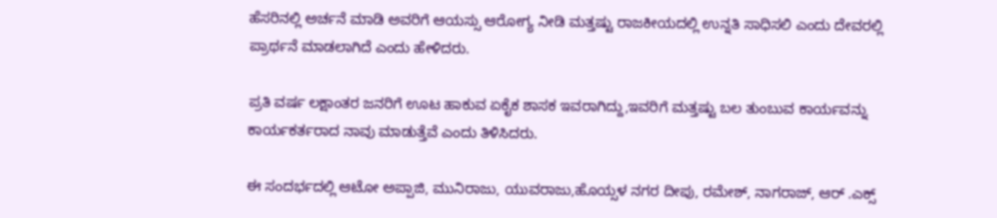ಹೆಸರಿನಲ್ಲಿ ಅರ್ಚನೆ ಮಾಡಿ ಅವರಿಗೆ ಆಯಸ್ಸು ಆರೋಗ್ಯ ನೀಡಿ ಮತ್ತಷ್ಟು ರಾಜಕೀಯದಲ್ಲಿ ಉನ್ನತಿ ಸಾಧಿಸಲಿ ಎಂದು ದೇವರಲ್ಲಿ ಪ್ರಾರ್ಥನೆ ಮಾಡಲಾಗಿದೆ ಎಂದು ಹೇಳಿದರು.

ಪ್ರತಿ ವರ್ಷ ಲಕ್ಷಾಂತರ ಜನರಿಗೆ ಊಟ ಹಾಕುವ ಏಕೈಕ ಶಾಸಕ ಇವರಾಗಿದ್ದು,ಇವರಿಗೆ ಮತ್ತಷ್ಟು ಬಲ ತುಂಬುವ ಕಾರ್ಯವನ್ನು ಕಾರ್ಯಕರ್ತರಾದ ನಾವು ಮಾಡುತ್ತೆವೆ ಎಂದು ತಿಳಿಸಿದರು.

ಈ ಸಂದರ್ಭದಲ್ಲಿ ಆಟೋ ಅಪ್ಪಾಜಿ, ಮುನಿರಾಜು, ಯುವರಾಜು,ಹೊಯ್ಸಳ ನಗರ ದೀಪು, ರಮೇಶ್, ನಾಗರಾಜ್, ಆರ್ .ಎಕ್ಸ್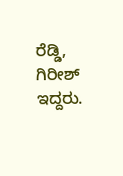ರೆಡ್ಡಿ, ಗಿರೀಶ್ ಇದ್ದರು.